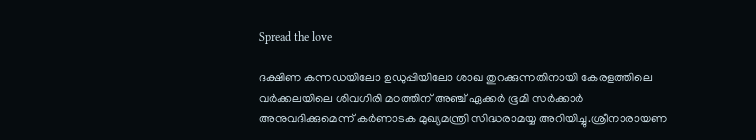Spread the love

ദക്ഷിണ കന്നഡയിലോ ഉഡുപ്പിയിലോ ശാഖ തുറക്കുന്നതിനായി കേരളത്തിലെ വര്‍ക്കലയിലെ ശിവഗിരി മഠത്തിന് അഞ്ച് ഏക്കര്‍ ഭൂമി സര്‍ക്കാര്‍ അനുവദിക്കുമെന്ന് കര്‍ണാടക മുഖ്യമന്ത്രി സിദ്ധരാമയ്യ അറിയിച്ചു.ശ്രീനാരായണ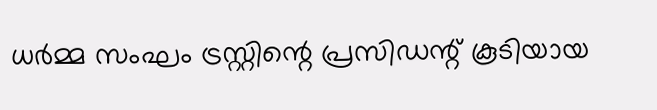ധര്‍മ്മ സംഘം ട്രസ്റ്റിന്റെ പ്രസിഡന്റ് കൂടിയായ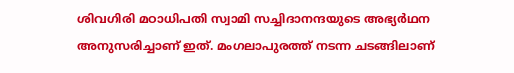ശിവഗിരി മഠാധിപതി സ്വാമി സച്ചിദാനന്ദയുടെ അഭ്യര്‍ഥന അനുസരിച്ചാണ് ഇത്. മംഗലാപുരത്ത് നടന്ന ചടങ്ങിലാണ്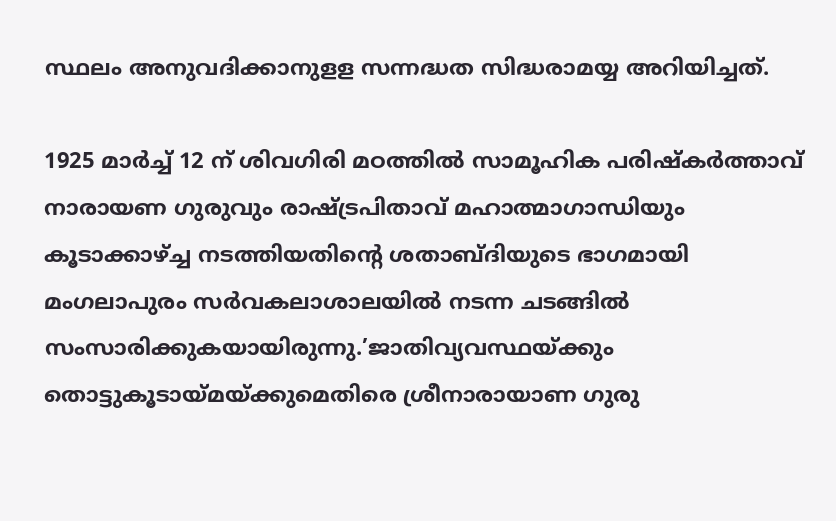സ്ഥലം അനുവദിക്കാനുളള സന്നദ്ധത സിദ്ധരാമയ്യ അറിയിച്ചത്.

1925 മാര്‍ച്ച് 12 ന് ശിവഗിരി മഠത്തില്‍ സാമൂഹിക പരിഷ്‌കര്‍ത്താവ് നാരായണ ഗുരുവും രാഷ്ട്രപിതാവ് മഹാത്മാഗാന്ധിയും കൂടാക്കാഴ്ച്ച നടത്തിയതിന്റെ ശതാബ്ദിയുടെ ഭാഗമായി മംഗലാപുരം സര്‍വകലാശാലയില്‍ നടന്ന ചടങ്ങില്‍ സംസാരിക്കുകയായിരുന്നു.’ജാതിവ്യവസ്ഥയ്ക്കും തൊട്ടുകൂടായ്മയ്ക്കുമെതിരെ ശ്രീനാരായാണ ഗുരു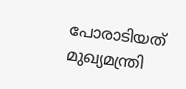പോരാടിയത് മുഖ്യമന്ത്രി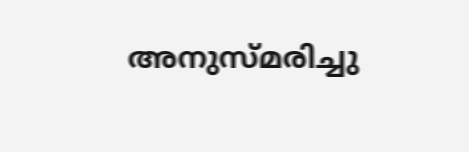അനുസ്മരിച്ചു